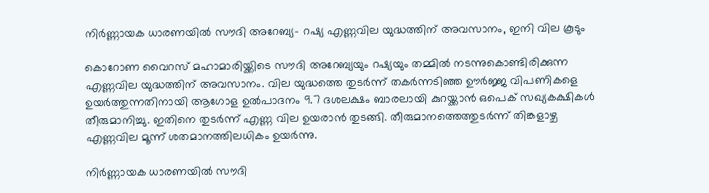നിര്‍ണ്ണായക ധാരണയിൽ സൗദി അറേബ്യ- റഷ്യ എണ്ണവില യുദ്ധത്തിന് അവസാനം, ഇനി വില കൂടും

കൊറോണ വൈറസ് മഹാമാരിയ്ക്കിടെ സൗദി അറേബ്യയും റഷ്യയും തമ്മിൽ നടന്നുകൊണ്ടിരിക്കുന്ന എണ്ണവില യുദ്ധത്തിന് അവസാനം. വില യുദ്ധത്തെ തുടർന്ന് തകർന്നടിഞ്ഞ ഊർജ്ജ വിപണികളെ ഉയർത്തുന്നതിനായി ആഗോള ഉൽ‌പാദനം 9.7 ദശലക്ഷം ബാരലായി കുറയ്ക്കാൻ ഒപെക് സഖ്യകക്ഷികൾ തീരുമാനിച്ചു. ഇതിനെ തുടർന്ന് എണ്ണ വില ഉയരാൻ തുടങ്ങി. തീരുമാനത്തെത്തുടർന്ന് തിങ്കളാഴ്ച എണ്ണവില മൂന്ന് ശതമാനത്തിലധികം ഉയർന്നു.

നിര്‍ണ്ണായക ധാരണയിൽ സൗദി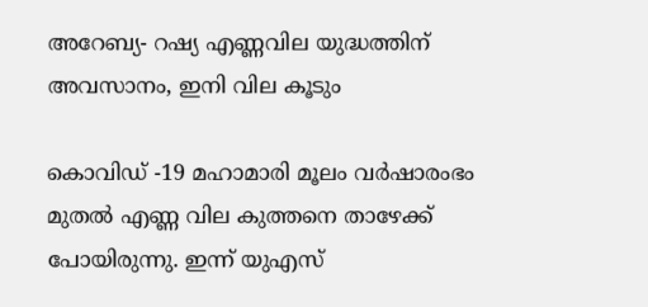അറേബ്യ- റഷ്യ എണ്ണവില യുദ്ധത്തിന് അവസാനം, ഇനി വില കൂടും

കൊവിഡ് -19 മഹാമാരി മൂലം വർഷാരംഭം മുതൽ എണ്ണ വില കുത്തനെ താഴേക്ക് പോയിരുന്നു. ഇന്ന് യുഎസ്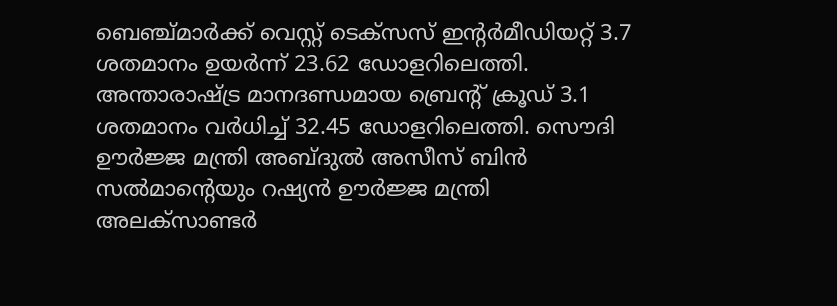ബെഞ്ച്മാർക്ക് വെസ്റ്റ് ടെക്സസ് ഇന്റർമീഡിയറ്റ് 3.7 ശതമാനം ഉയർന്ന് 23.62 ഡോളറിലെത്തി. അന്താരാഷ്ട്ര മാനദണ്ഡമായ ബ്രെന്റ് ക്രൂഡ് 3.1 ശതമാനം വർധിച്ച് 32.45 ഡോളറിലെത്തി. സൌദി ഊർജ്ജ മന്ത്രി അബ്ദുൽ അസീസ് ബിൻ സൽമാന്റെയും റഷ്യൻ ഊർജ്ജ മന്ത്രി അലക്സാണ്ടർ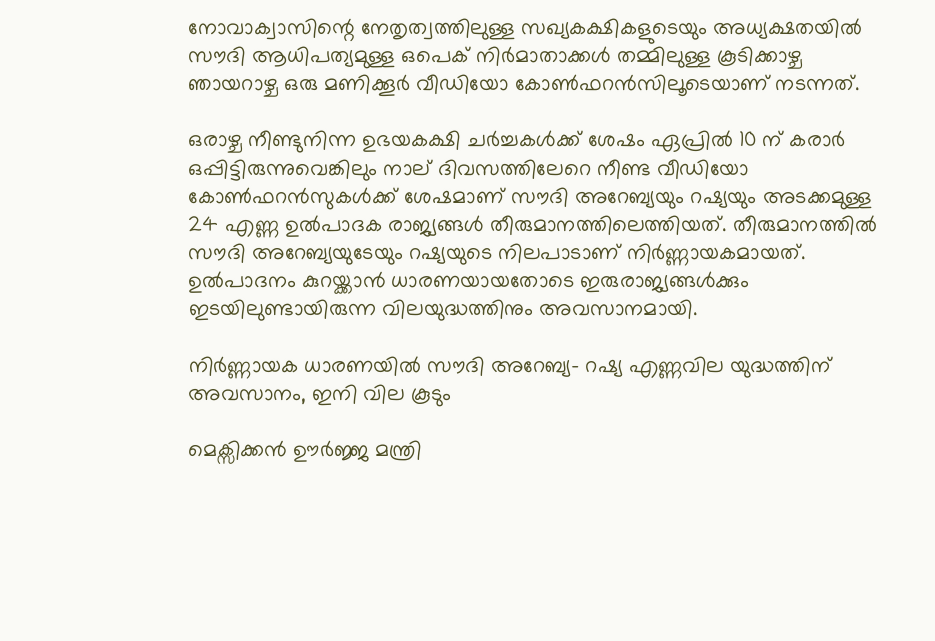നോവാക്വാസിന്റെ നേതൃത്വത്തിലുള്ള സഖ്യകക്ഷികളുടെയും അധ്യക്ഷതയിൽ സൗദി ആധിപത്യമുള്ള ഒപെക് നിർമാതാക്കൾ തമ്മിലുള്ള കൂടിക്കാഴ്ച ഞായറാഴ്ച ഒരു മണിക്കൂർ വീഡിയോ കോൺഫറൻസിലൂടെയാണ് നടന്നത്.

ഒരാഴ്ച നീണ്ടുനിന്ന ഉഭയകക്ഷി ചർച്ചകൾക്ക് ശേഷം ഏപ്രിൽ 10 ന് കരാർ ഒപ്പിട്ടിരുന്നുവെങ്കിലും നാല് ദിവസത്തിലേറെ നീണ്ട വീഡിയോ കോണ്‍ഫറന്‍സുകള്‍ക്ക് ശേഷമാണ് സൗദി അറേബ്യയും റഷ്യയും അടക്കമുള്ള 24 എണ്ണ ഉല്‍പാദക രാജ്യങ്ങള്‍ തീരുമാനത്തിലെത്തിയത്. തീരുമാനത്തില്‍ സൗദി അറേബ്യയുടേയും റഷ്യയുടെ നിലപാടാണ് നിര്‍ണ്ണായകമായത്. ഉല്‍പാദനം കുറയ്ക്കാന്‍ ധാരണയായതോടെ ഇരുരാജ്യങ്ങള്‍ക്കും ഇടയിലുണ്ടായിരുന്ന വിലയുദ്ധത്തിനും അവസാനമായി.

നിര്‍ണ്ണായക ധാരണയിൽ സൗദി അറേബ്യ- റഷ്യ എണ്ണവില യുദ്ധത്തിന് അവസാനം, ഇനി വില കൂടും

മെക്സിക്കൻ ഊർജ്ജ മന്ത്രി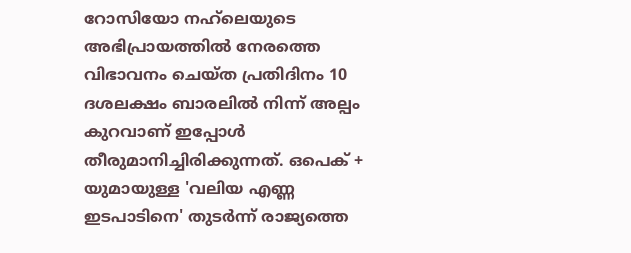റോസിയോ നഹ്‌ലെയുടെ അഭിപ്രായത്തിൽ നേരത്തെ വിഭാവനം ചെയ്ത പ്രതിദിനം 10 ദശലക്ഷം ബാരലിൽ നിന്ന് അല്പം കുറവാണ് ഇപ്പോൾ തീരുമാനിച്ചിരിക്കുന്നത്. ഒപെക് + യുമായുള്ള 'വലിയ എണ്ണ ഇടപാടിനെ' തുടർന്ന് രാജ്യത്തെ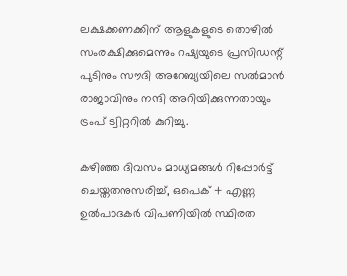ലക്ഷക്കണക്കിന് ആളുകളുടെ തൊഴില്‍ സംരക്ഷിക്കുമെന്നും റഷ്യയുടെ പ്രസിഡന്റ് പുടിനും സൗദി അറേബ്യയിലെ സൽമാൻ രാജാവിനും നന്ദി അറിയിക്കുന്നതായും ട്രംപ് ട്വിറ്ററിൽ കുറിച്ചു.

കഴിഞ്ഞ ദിവസം മാധ്യമങ്ങൾ റിപ്പോർട്ട് ചെയ്തതനുസരിച്ച്, ഒപെക് + എണ്ണ ഉൽ‌പാദകർ വിപണിയിൽ സ്ഥിരത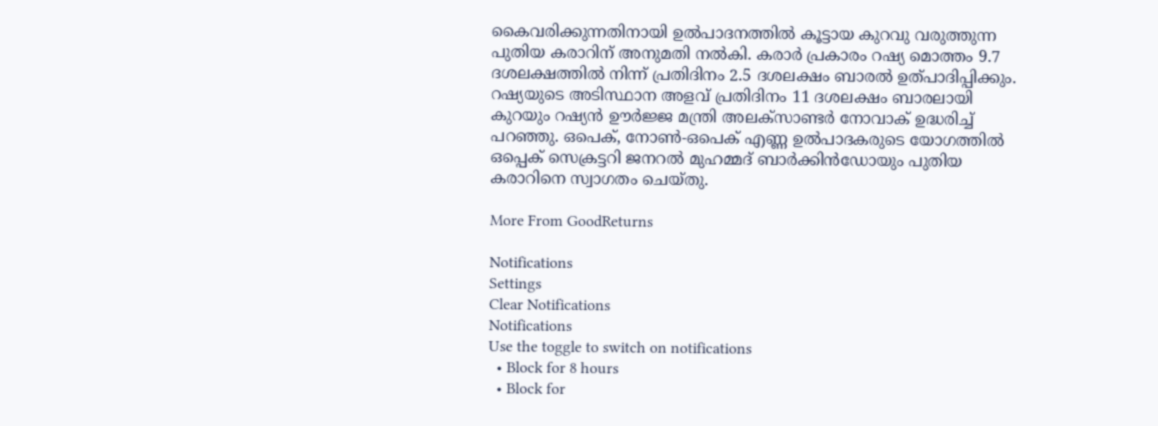കൈവരിക്കുന്നതിനായി ഉൽ‌പാദനത്തിൽ‌ കൂട്ടായ കുറവു വരുത്തുന്ന പുതിയ കരാറിന് അനുമതി നൽകി. കരാർ പ്രകാരം റഷ്യ മൊത്തം 9.7 ദശലക്ഷത്തിൽ നിന്ന് പ്രതിദിനം 2.5 ദശലക്ഷം ബാരൽ ഉത്പാദിപ്പിക്കും. റഷ്യയുടെ അടിസ്ഥാന അളവ് പ്രതിദിനം 11 ദശലക്ഷം ബാരലായി കുറയും റഷ്യൻ ഊർജ്ജ മന്ത്രി അലക്സാണ്ടർ നോവാക് ഉദ്ധരിച്ച് പറഞ്ഞു. ഒപെക്, നോൺ-ഒപെക് എണ്ണ ഉൽപാദകരുടെ യോഗത്തിൽ ഒപ്പെക് സെക്രട്ടറി ജനറൽ മുഹമ്മദ് ബാർക്കിൻഡോയും പുതിയ കരാറിനെ സ്വാഗതം ചെയ്തു.

More From GoodReturns

Notifications
Settings
Clear Notifications
Notifications
Use the toggle to switch on notifications
  • Block for 8 hours
  • Block for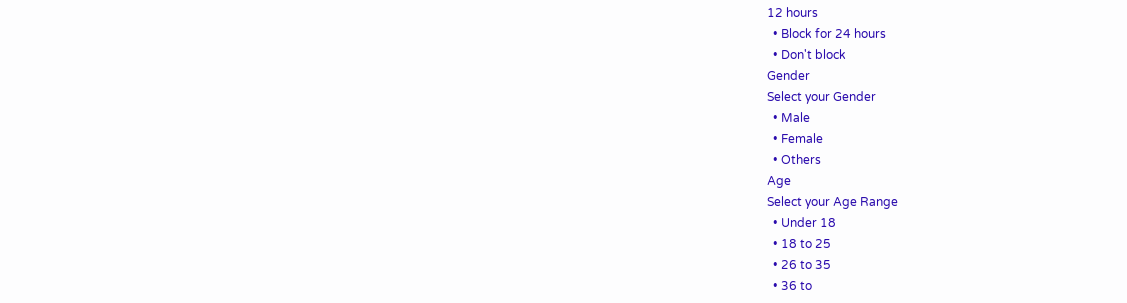12 hours
  • Block for 24 hours
  • Don't block
Gender
Select your Gender
  • Male
  • Female
  • Others
Age
Select your Age Range
  • Under 18
  • 18 to 25
  • 26 to 35
  • 36 to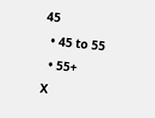45
  • 45 to 55
  • 55+
X